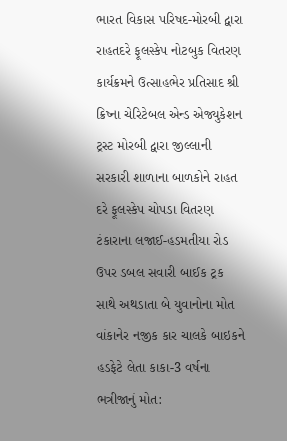ભારત વિકાસ પરિષદ-મોરબી દ્વારા રાહતદરે ફૂલસ્કેપ નોટબુક વિતરણ કાર્યક્રમને ઉત્સાહભેર પ્રતિસાદ શ્રી ક્રિષ્ના ચેરિટેબલ એન્ડ એજ્યુકેશન ટ્રસ્ટ મોરબી દ્વારા જીલ્લાની સરકારી શાળાના બાળકોને રાહત દરે ફૂલસ્કેપ ચોપડા વિતરણ ટંકારાના લજાઈ-હડમતીયા રોડ ઉપર ડબલ સવારી બાઈક ટ્રક સાથે અથડાતા બે યુવાનોના મોત વાંકાનેર નજીક કાર ચાલકે બાઇકને હડફેટે લેતા કાકા-3 વર્ષના ભત્રીજાનું મોત: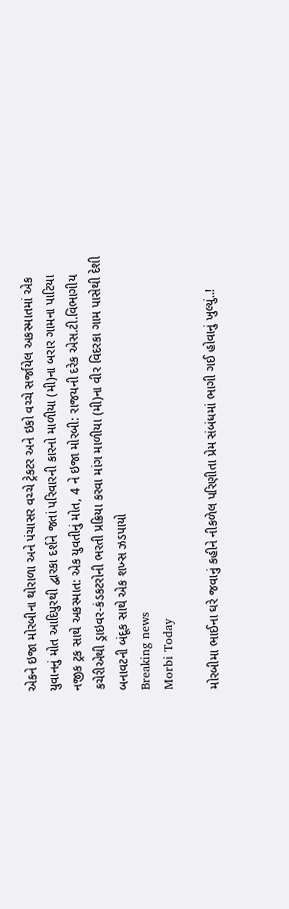એકને ઇજા મોરબીના થોરાળા અને પંચાસર વચ્ચે ટ્રેકટર અને ઇકો વચ્ચે સર્જાયેલ અકસ્માતમાં એક યુવાનનું મોત આદિપુરથી દ્વારકા દર્શને જતાં પરિવારની કારનો માળીયા (મી)ના બરાર ગામના પાટિયા નજીક ટ્રક સાથે અકસ્માત: એક યુવતીનું મોત, 4 ને ઇજા મોરબી: રાજયની દરેક એસ.ટી.વિભાગીય કચેરીએથી ડ્રાઇવર-કંડકટરોની ભરતી પ્રક્રિયા કરવા માંગ માળીયા (મી)ના વીર વિદરકા ગામ પાસેથી દેશી બનાવટની બંદૂક સાથે એક શખ્સ ઝડપાયો
Breaking news
Morbi Today

મોરબીમા ભાઈના ઘરે જવાનું કહીને નીકળેલ પરિણીતા પ્રેમ સંબંધમાં ભાગી ગઈ હોવાનું ખુલ્યું..!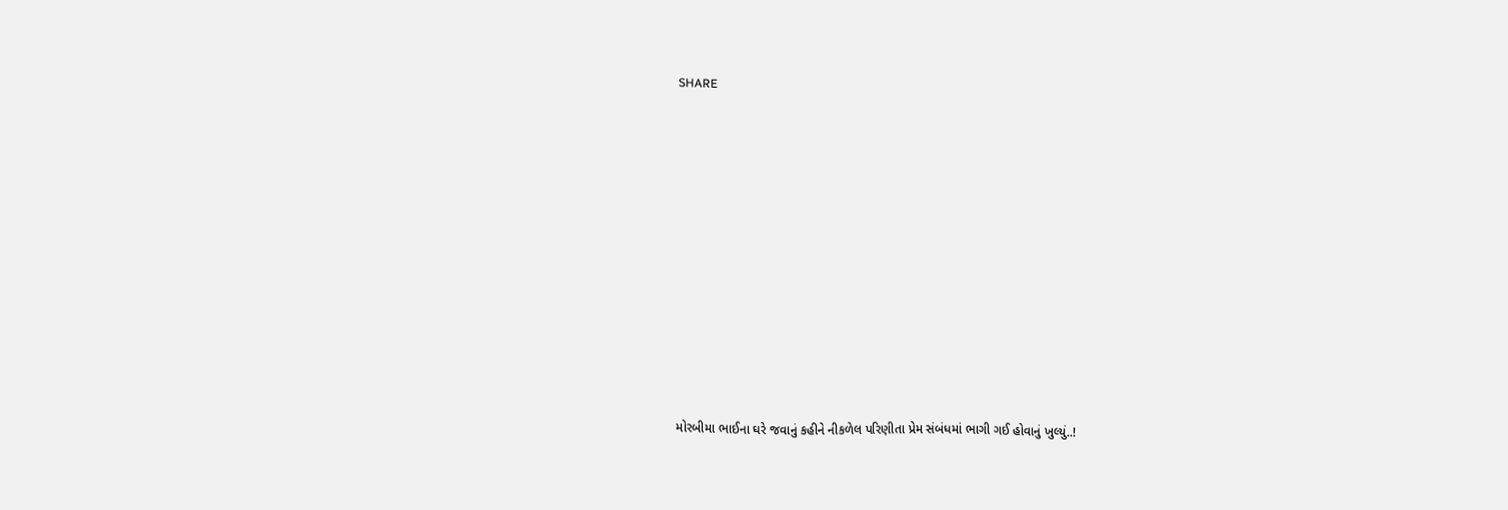SHARE











મોરબીમા ભાઈના ઘરે જવાનું કહીને નીકળેલ પરિણીતા પ્રેમ સંબંધમાં ભાગી ગઈ હોવાનું ખુલ્યું..!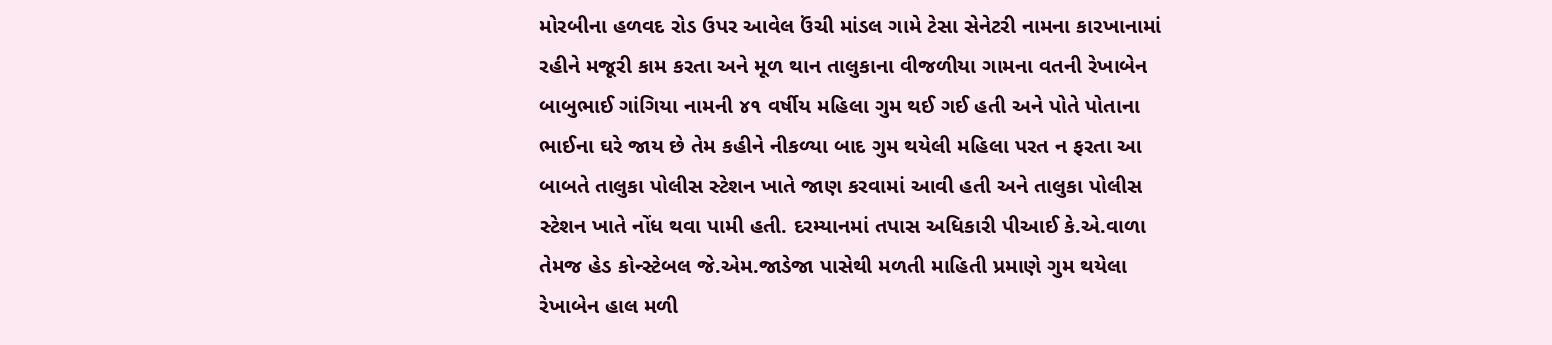મોરબીના હળવદ રોડ ઉપર આવેલ ઉંચી માંડલ ગામે ટેસા સેનેટરી નામના કારખાનામાં રહીને મજૂરી કામ કરતા અને મૂળ થાન તાલુકાના વીજળીયા ગામના વતની રેખાબેન બાબુભાઈ ગાંગિયા નામની ૪૧ વર્ષીય મહિલા ગુમ થઈ ગઈ હતી અને પોતે પોતાના ભાઈના ઘરે જાય છે તેમ કહીને નીકળ્યા બાદ ગુમ થયેલી મહિલા પરત ન ફરતા આ બાબતે તાલુકા પોલીસ સ્ટેશન ખાતે જાણ કરવામાં આવી હતી અને તાલુકા પોલીસ સ્ટેશન ખાતે નોંધ થવા પામી હતી. દરમ્યાનમાં તપાસ અધિકારી પીઆઈ કે.એ.વાળા તેમજ હેડ કોન્સ્ટેબલ જે.એમ.જાડેજા પાસેથી મળતી માહિતી પ્રમાણે ગુમ થયેલા રેખાબેન હાલ મળી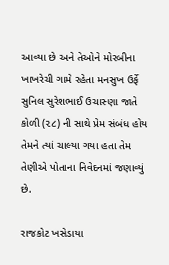આવ્યા છે અને તેઓને મોરબીના ખાખરેચી ગામે રહેતા મનસુખ ઉર્ફે સુનિલ સુરેશભાઈ ઉચાસ્ણા જાતે કોળી (૨૮) ની સાથે પ્રેમ સંબંધ હોય તેમને ત્યાં ચાલ્યા ગયા હતા તેમ તેણીએ પોતાના નિવેદનમાં જણાવ્યું છે.

રાજકોટ ખસેડાયા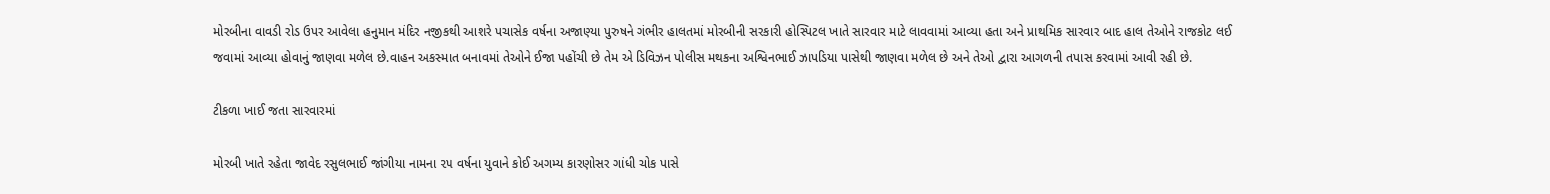મોરબીના વાવડી રોડ ઉપર આવેલા હનુમાન મંદિર નજીકથી આશરે પચાસેક વર્ષના અજાણ્યા પુરુષને ગંભીર હાલતમાં મોરબીની સરકારી હોસ્પિટલ ખાતે સારવાર માટે લાવવામાં આવ્યા હતા અને પ્રાથમિક સારવાર બાદ હાલ તેઓને રાજકોટ લઈ જવામાં આવ્યા હોવાનું જાણવા મળેલ છે.વાહન અકસ્માત બનાવમાં તેઓને ઈજા પહોંચી છે તેમ એ ડિવિઝન પોલીસ મથકના અશ્વિનભાઈ ઝાપડિયા પાસેથી જાણવા મળેલ છે અને તેઓ દ્વારા આગળની તપાસ કરવામાં આવી રહી છે.

ટીકળા ખાઈ જતા સારવારમાં

મોરબી ખાતે રહેતા જાવેદ રસુલભાઈ જાંગીયા નામના ૨૫ વર્ષના યુવાને કોઈ અગમ્ય કારણોસર ગાંધી ચોક પાસે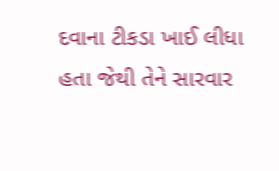દવાના ટીકડા ખાઈ લીધા હતા જેથી તેને સારવાર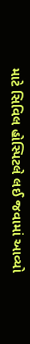માટે સિવિલ હોસ્પિટલે લઈ જવામાં આવ્યો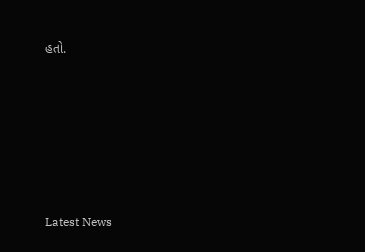હતો.






Latest News